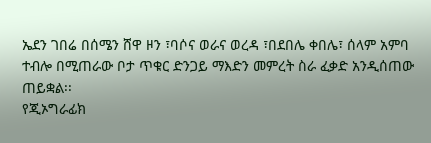ኤደን ገበሬ በሰሜን ሸዋ ዞን ፣ባሶና ወራና ወረዳ ፣በደበሌ ቀበሌ፣ ሰላም አምባ ተብሎ በሚጠራው ቦታ ጥቁር ድንጋይ ማእድን መምረት ስራ ፈቃድ አንዲሰጠው ጠይቋል፡፡
የጂኦግራፊክ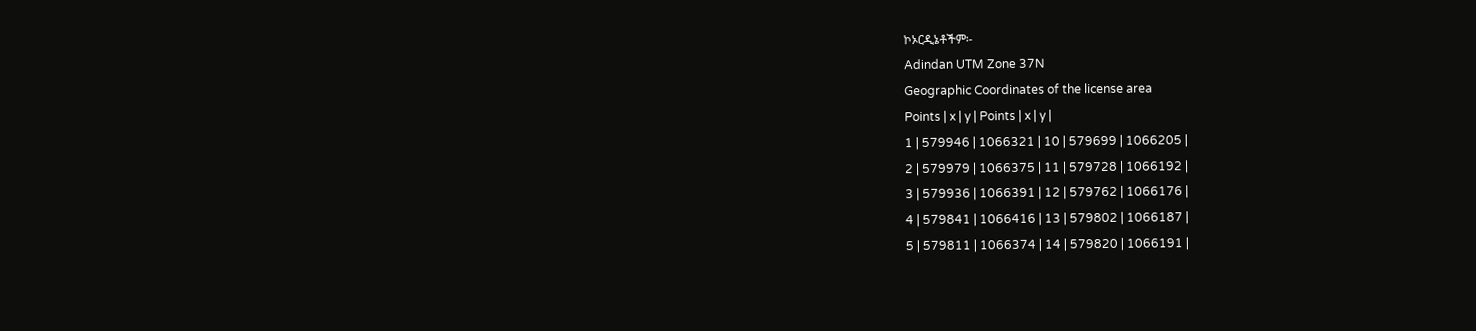ኮኦርዲኔቶችም፡-
Adindan UTM Zone 37N
Geographic Coordinates of the license area
Points | x | y | Points | x | y |
1 | 579946 | 1066321 | 10 | 579699 | 1066205 |
2 | 579979 | 1066375 | 11 | 579728 | 1066192 |
3 | 579936 | 1066391 | 12 | 579762 | 1066176 |
4 | 579841 | 1066416 | 13 | 579802 | 1066187 |
5 | 579811 | 1066374 | 14 | 579820 | 1066191 |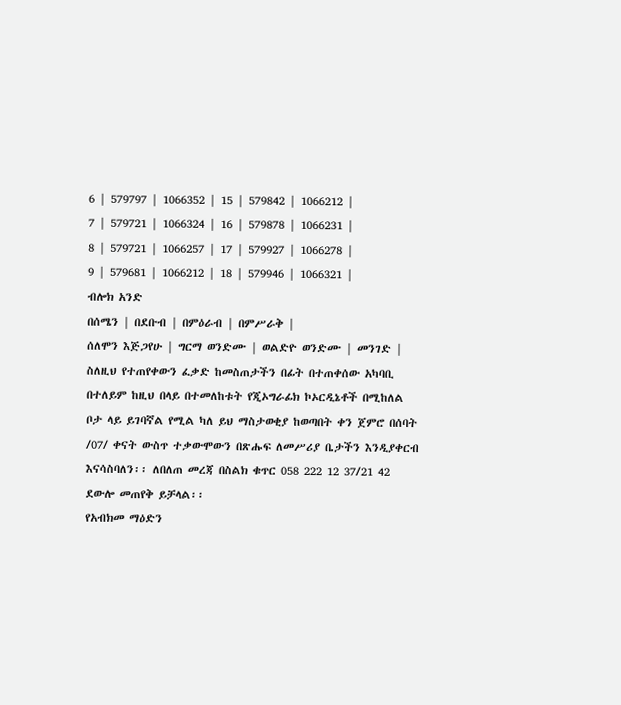6 | 579797 | 1066352 | 15 | 579842 | 1066212 |
7 | 579721 | 1066324 | 16 | 579878 | 1066231 |
8 | 579721 | 1066257 | 17 | 579927 | 1066278 |
9 | 579681 | 1066212 | 18 | 579946 | 1066321 |
ብሎክ አንድ
በሰሜን | በደቡብ | በምዕራብ | በምሥራቅ |
ሰለሞን እጅጋየሁ | ግርማ ወንድሙ | ወልድዮ ወንድሙ | መንገድ |
ስለዚህ የተጠየቀውን ፈቃድ ከመስጠታችን በፊት በተጠቀሰው አካባቢ በተለይም ከዚህ በላይ በተመለከቱት የጂኦግራፊክ ኮኦርዲኔቶች በሚከለል ቦታ ላይ ይገባኛል የሚል ካለ ይህ ማስታወቂያ ከወጣበት ቀን ጀምሮ በሰባት /07/ ቀናት ውስጥ ተቃውሞውን በጽሑፍ ለመሥሪያ ቤታችን እንዲያቀርብ እናሳስባለን፡፡ ለበለጠ መረጃ በስልክ ቁጥር 058 222 12 37/21 42 ደውሎ መጠየቅ ይቻላል፡፡
የአብክመ ማዕድን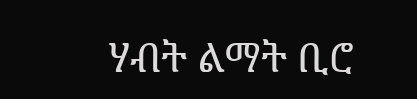ሃብት ልማት ቢሮ